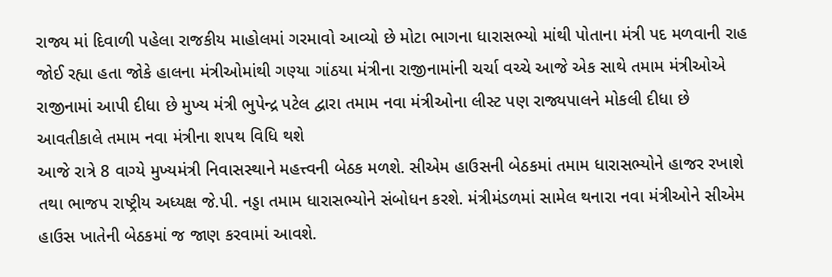રાજ્ય માં દિવાળી પહેલા રાજકીય માહોલમાં ગરમાવો આવ્યો છે મોટા ભાગના ધારાસભ્યો માંથી પોતાના મંત્રી પદ મળવાની રાહ જોઈ રહ્યા હતા જોકે હાલના મંત્રીઓમાંથી ગણ્યા ગાંઠયા મંત્રીના રાજીનામાંની ચર્ચા વચ્ચે આજે એક સાથે તમામ મંત્રીઓએ રાજીનામાં આપી દીધા છે મુખ્ય મંત્રી ભુપેન્દ્ર પટેલ દ્વારા તમામ નવા મંત્રીઓના લીસ્ટ પણ રાજ્યપાલને મોકલી દીધા છે આવતીકાલે તમામ નવા મંત્રીના શપથ વિધિ થશે
આજે રાત્રે 8 વાગ્યે મુખ્યમંત્રી નિવાસસ્થાને મહત્ત્વની બેઠક મળશે. સીએમ હાઉસની બેઠકમાં તમામ ધારાસભ્યોને હાજર રખાશે તથા ભાજપ રાષ્ટ્રીય અધ્યક્ષ જે.પી. નડ્ડા તમામ ધારાસભ્યોને સંબોધન કરશે. મંત્રીમંડળમાં સામેલ થનારા નવા મંત્રીઓને સીએમ હાઉસ ખાતેની બેઠકમાં જ જાણ કરવામાં આવશે.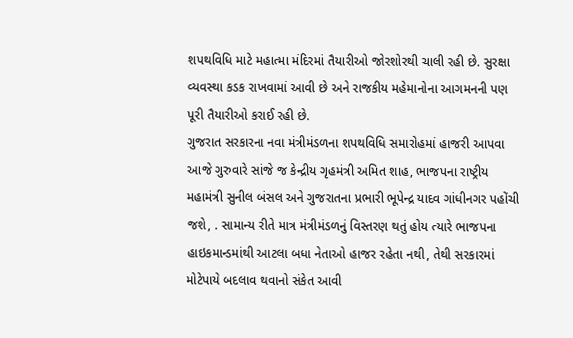શપથવિધિ માટે મહાત્મા મંદિરમાં તૈયારીઓ જોરશોરથી ચાલી રહી છે. સુરક્ષા વ્યવસ્થા કડક રાખવામાં આવી છે અને રાજકીય મહેમાનોના આગમનની પણ પૂરી તૈયારીઓ કરાઈ રહી છે.
ગુજરાત સરકારના નવા મંત્રીમંડળના શપથવિધિ સમારોહમાં હાજરી આપવા આજે ગુરુવારે સાંજે જ કેન્દ્રીય ગૃહમંત્રી અમિત શાહ, ભાજપના રાષ્ટ્રીય મહામંત્રી સુનીલ બંસલ અને ગુજરાતના પ્રભારી ભૂપેન્દ્ર યાદવ ગાંધીનગર પહોંચી જશે, . સામાન્ય રીતે માત્ર મંત્રીમંડળનું વિસ્તરણ થતું હોય ત્યારે ભાજપના હાઇકમાન્ડમાંથી આટલા બધા નેતાઓ હાજર રહેતા નથી, તેથી સરકારમાં મોટેપાયે બદલાવ થવાનો સંકેત આવી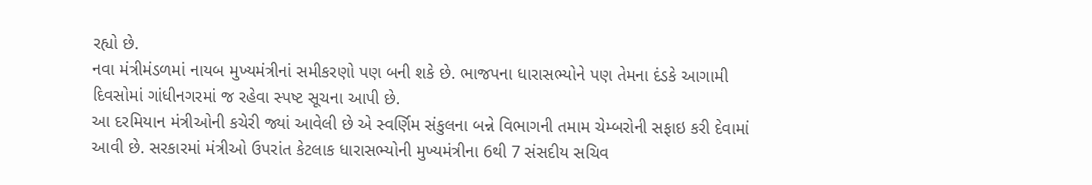રહ્યો છે.
નવા મંત્રીમંડળમાં નાયબ મુખ્યમંત્રીનાં સમીકરણો પણ બની શકે છે. ભાજપના ધારાસભ્યોને પણ તેમના દંડકે આગામી દિવસોમાં ગાંધીનગરમાં જ રહેવા સ્પષ્ટ સૂચના આપી છે.
આ દરમિયાન મંત્રીઓની કચેરી જ્યાં આવેલી છે એ સ્વર્ણિમ સંકુલના બન્ને વિભાગની તમામ ચેમ્બરોની સફાઇ કરી દેવામાં આવી છે. સરકારમાં મંત્રીઓ ઉપરાંત કેટલાક ધારાસભ્યોની મુખ્યમંત્રીના 6થી 7 સંસદીય સચિવ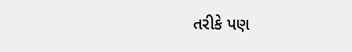તરીકે પણ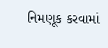નિમણૂક કરવામાં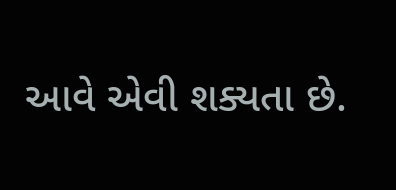આવે એવી શક્યતા છે.